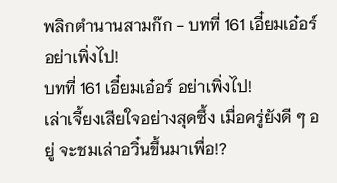พลิกตำนานสามก๊ก - บทที่ 161 เอี๋ยมเอ๋อร์ อย่าเพิ่งไป!
บทที่ 161 เอี๋ยมเอ๋อร์ อย่าเพิ่งไป!
เล่าเจี้ยงเสียใจอย่างสุดซึ้ง เมื่อครู่ยังดี ๆ อยู่ จะชมเล่าอวิ๋นขึ้นมาเพื่อ!?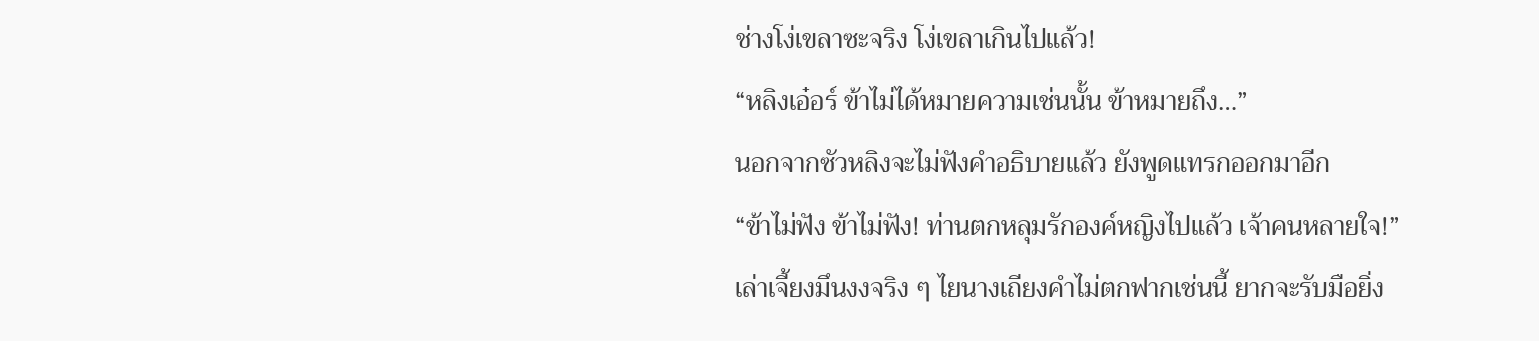ช่างโง่เขลาซะจริง โง่เขลาเกินไปแล้ว!
“หลิงเอ๋อร์ ข้าไม่ได้หมายความเช่นนั้น ข้าหมายถึง…”
นอกจากซัวหลิงจะไม่ฟังคำอธิบายแล้ว ยังพูดแทรกออกมาอีก
“ข้าไม่ฟัง ข้าไม่ฟัง! ท่านตกหลุมรักองค์หญิงไปแล้ว เจ้าคนหลายใจ!”
เล่าเจี้ยงมึนงงจริง ๆ ไยนางเถียงคำไม่ตกฟากเช่นนี้ ยากจะรับมือยิ่ง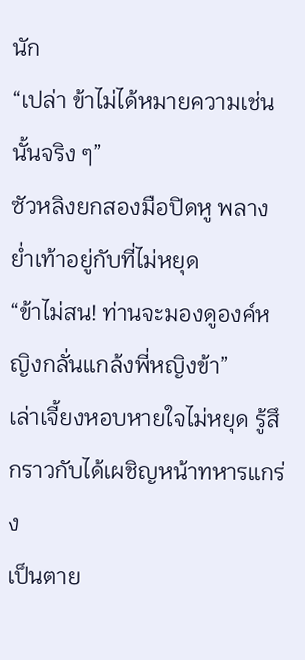นัก
“เปล่า ข้าไม่ได้หมายความเช่นนั้นจริง ๆ”
ซัวหลิงยกสองมือปิดหู พลางย่ำเท้าอยู่กับที่ไม่หยุด
“ข้าไม่สน! ท่านจะมองดูองค์หญิงกลั่นแกล้งพี่หญิงข้า”
เล่าเจี้ยงหอบหายใจไม่หยุด รู้สึกราวกับได้เผชิญหน้าทหารแกร่ง
เป็นตาย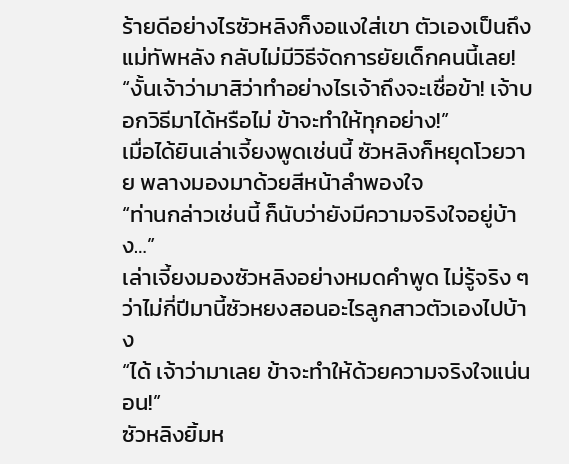ร้ายดีอย่างไรซัวหลิงก็งอแงใส่เขา ตัวเองเป็นถึงแม่ทัพหลัง กลับไม่มีวิธีจัดการยัยเด็กคนนี้เลย!
“งั้นเจ้าว่ามาสิว่าทำอย่างไรเจ้าถึงจะเชื่อข้า! เจ้าบอกวิธีมาได้หรือไม่ ข้าจะทำให้ทุกอย่าง!”
เมื่อได้ยินเล่าเจี้ยงพูดเช่นนี้ ซัวหลิงก็หยุดโวยวาย พลางมองมาด้วยสีหน้าลำพองใจ
“ท่านกล่าวเช่นนี้ ก็นับว่ายังมีความจริงใจอยู่บ้าง…”
เล่าเจี้ยงมองซัวหลิงอย่างหมดคำพูด ไม่รู้จริง ๆ ว่าไม่กี่ปีมานี้ซัวหยงสอนอะไรลูกสาวตัวเองไปบ้าง
“ได้ เจ้าว่ามาเลย ข้าจะทำให้ด้วยความจริงใจแน่นอน!”
ซัวหลิงยิ้มห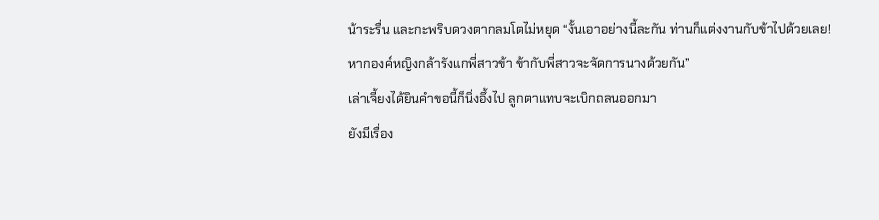น้าระรื่น และกะพริบดวงตากลมโตไม่หยุด “งั้นเอาอย่างนี้ละกัน ท่านก็แต่งงานกับข้าไปด้วยเลย! หากองค์หญิงกล้ารังแกพี่สาวข้า ข้ากับพี่สาวจะจัดการนางด้วยกัน”
เล่าเจี้ยงได้ยินคำขอนี้ก็นิ่งอึ้งไป ลูกตาแทบจะเบิกถลนออกมา
ยังมีเรื่อง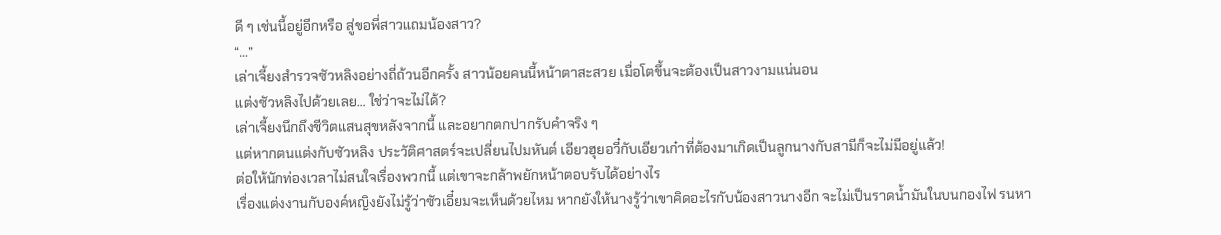ดี ๆ เช่นนี้อยู่อีกหรือ สู่ขอพี่สาวแถมน้องสาว?
“…”
เล่าเจี้ยงสำรวจซัวหลิงอย่างถี่ถ้วนอีกครั้ง สาวน้อยคนนี้หน้าตาสะสวย เมื่อโตขึ้นจะต้องเป็นสาวงามแน่นอน
แต่งซัวหลิงไปด้วยเลย… ใช่ว่าจะไม่ได้?
เล่าเจี้ยงนึกถึงชีวิตแสนสุขหลังจากนี้ และอยากตกปากรับคำจริง ๆ
แต่หากตนแต่งกับซัวหลิง ประวัติศาสตร์จะเปลี่ยนไปมหันต์ เอียวฮุยอวี๋กับเอียวเก๋าที่ต้องมาเกิดเป็นลูกนางกับสามีก็จะไม่มีอยู่แล้ว!
ต่อให้นักท่องเวลาไม่สนใจเรื่องพวกนี้ แต่เขาจะกล้าพยักหน้าตอบรับได้อย่างไร
เรื่องแต่งงานกับองค์หญิงยังไม่รู้ว่าซัวเอี๋ยมจะเห็นด้วยไหม หากยังให้นางรู้ว่าเขาคิดอะไรกับน้องสาวนางอีก จะไม่เป็นราดน้ำมันในบนกองไฟ รนหา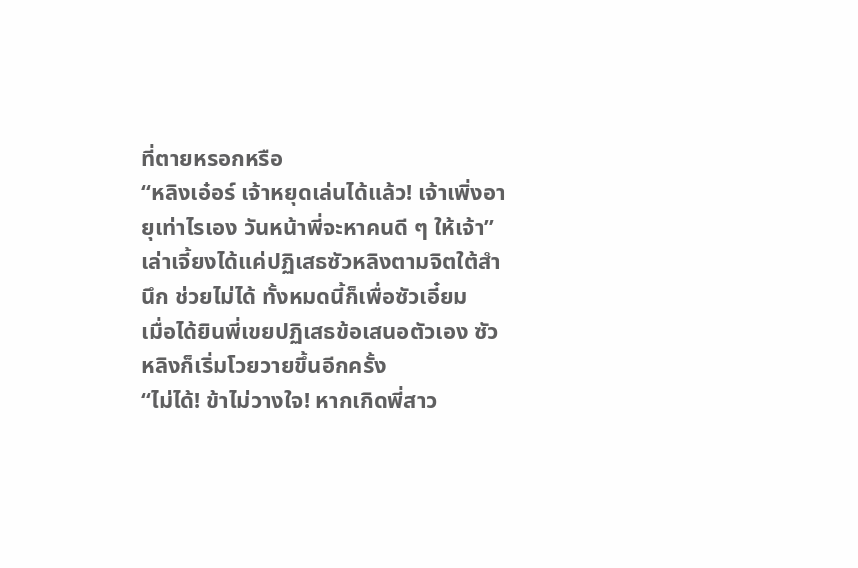ที่ตายหรอกหรือ
“หลิงเอ๋อร์ เจ้าหยุดเล่นได้แล้ว! เจ้าเพิ่งอายุเท่าไรเอง วันหน้าพี่จะหาคนดี ๆ ให้เจ้า”
เล่าเจี้ยงได้แค่ปฏิเสธซัวหลิงตามจิตใต้สำนึก ช่วยไม่ได้ ทั้งหมดนี้ก็เพื่อซัวเอี๋ยม
เมื่อได้ยินพี่เขยปฏิเสธข้อเสนอตัวเอง ซัวหลิงก็เริ่มโวยวายขึ้นอีกครั้ง
“ไม่ได้! ข้าไม่วางใจ! หากเกิดพี่สาว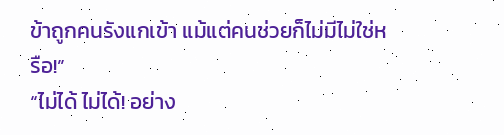ข้าถูกคนรังแกเข้า แม้แต่คนช่วยก็ไม่มีไม่ใช่หรือ!”
“ไม่ได้ ไม่ได้! อย่าง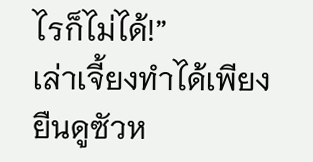ไรก็ไม่ได้!”
เล่าเจี้ยงทำได้เพียงยืนดูซัวห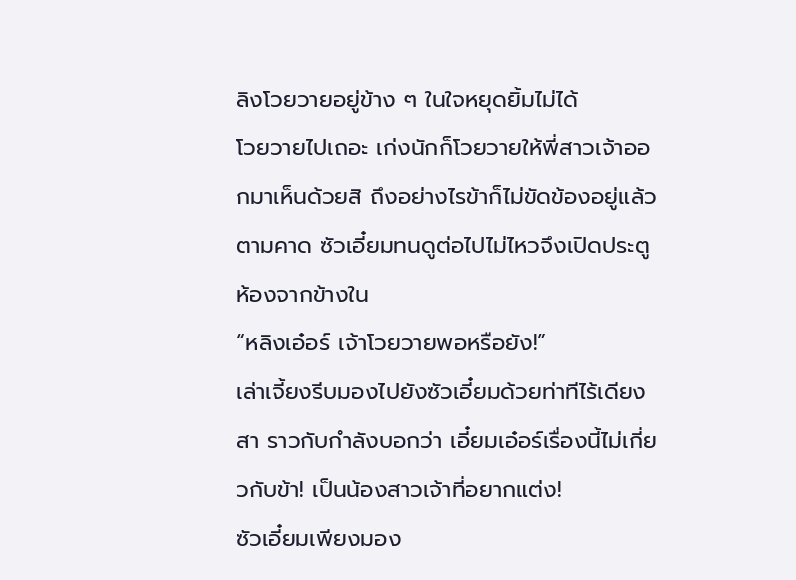ลิงโวยวายอยู่ข้าง ๆ ในใจหยุดยิ้มไม่ได้
โวยวายไปเถอะ เก่งนักก็โวยวายให้พี่สาวเจ้าออกมาเห็นด้วยสิ ถึงอย่างไรข้าก็ไม่ขัดข้องอยู่แล้ว
ตามคาด ซัวเอี๋ยมทนดูต่อไปไม่ไหวจึงเปิดประตูห้องจากข้างใน
“หลิงเอ๋อร์ เจ้าโวยวายพอหรือยัง!”
เล่าเจี้ยงรีบมองไปยังซัวเอี๋ยมด้วยท่าทีไร้เดียงสา ราวกับกำลังบอกว่า เอี๋ยมเอ๋อร์เรื่องนี้ไม่เกี่ยวกับข้า! เป็นน้องสาวเจ้าที่อยากแต่ง!
ซัวเอี๋ยมเพียงมอง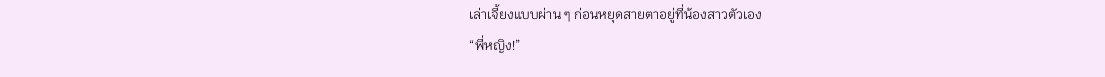เล่าเจี้ยงแบบผ่าน ๆ ก่อนหยุดสายตาอยู่ที่น้องสาวตัวเอง
“พี่หญิง!”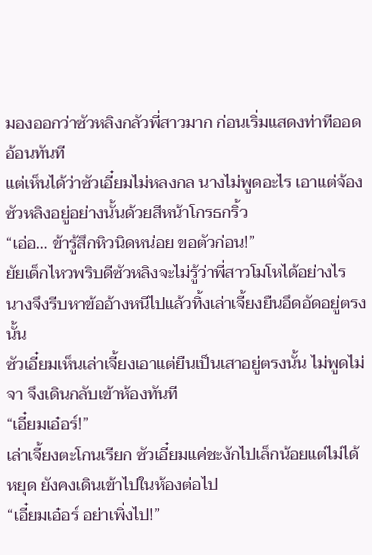มองออกว่าซัวหลิงกลัวพี่สาวมาก ก่อนเริ่มแสดงท่าทีออดอ้อนทันที
แต่เห็นได้ว่าซัวเอี๋ยมไม่หลงกล นางไม่พูดอะไร เอาแต่จ้องซัวหลิงอยู่อย่างนั้นด้วยสีหน้าโกรธกริ้ว
“เอ่อ… ข้ารู้สึกหิวนิดหน่อย ขอตัวก่อน!”
ยัยเด็กไหวพริบดีซัวหลิงจะไม่รู้ว่าพี่สาวโมโหได้อย่างไร นางจึงรีบหาข้ออ้างหนีไปแล้วทิ้งเล่าเจี้ยงยืนอึดอัดอยู่ตรงนั้น
ซัวเอี๋ยมเห็นเล่าเจี้ยงเอาแต่ยืนเป็นเสาอยู่ตรงนั้น ไม่พูดไม่จา จึงเดินกลับเข้าห้องทันที
“เอี๋ยมเอ๋อร์!”
เล่าเจี้ยงตะโกนเรียก ซัวเอี๋ยมแค่ชะงักไปเล็กน้อยแต่ไม่ได้หยุด ยังคงเดินเข้าไปในห้องต่อไป
“เอี๋ยมเอ๋อร์ อย่าเพิ่งไป!”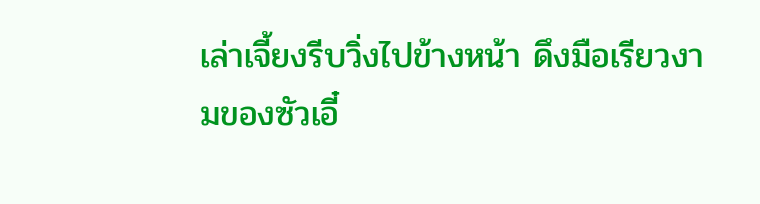เล่าเจี้ยงรีบวิ่งไปข้างหน้า ดึงมือเรียวงามของซัวเอี๋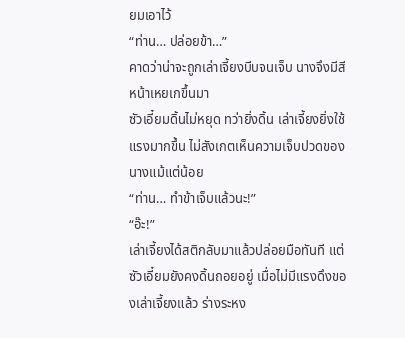ยมเอาไว้
“ท่าน… ปล่อยข้า…”
คาดว่าน่าจะถูกเล่าเจี้ยงบีบจนเจ็บ นางจึงมีสีหน้าเหยเกขึ้นมา
ซัวเอี๋ยมดิ้นไม่หยุด ทว่ายิ่งดิ้น เล่าเจี้ยงยิ่งใช้แรงมากขึ้น ไม่สังเกตเห็นความเจ็บปวดของนางแม้แต่น้อย
“ท่าน… ทำข้าเจ็บแล้วนะ!”
“อ๊ะ!”
เล่าเจี้ยงได้สติกลับมาแล้วปล่อยมือทันที แต่ซัวเอี๋ยมยังคงดิ้นถอยอยู่ เมื่อไม่มีแรงดึงของเล่าเจี้ยงแล้ว ร่างระหง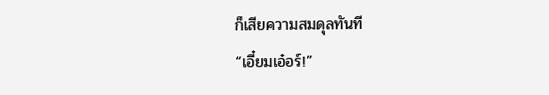ก็เสียความสมดุลทันที
“เอี๋ยมเอ๋อร์!”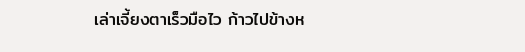เล่าเจี้ยงตาเร็วมือไว ก้าวไปข้างห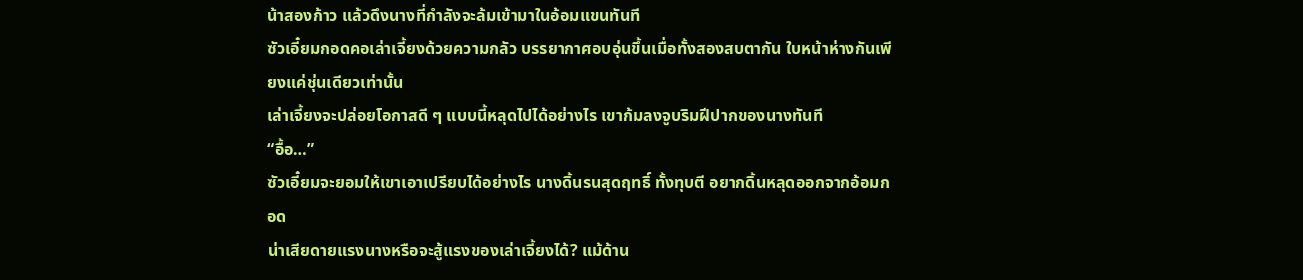น้าสองก้าว แล้วดึงนางที่กำลังจะล้มเข้ามาในอ้อมแขนทันที
ซัวเอี๋ยมกอดคอเล่าเจี้ยงด้วยความกลัว บรรยากาศอบอุ่นขึ้นเมื่อทั้งสองสบตากัน ใบหน้าห่างกันเพียงแค่ชุ่นเดียวเท่านั้น
เล่าเจี้ยงจะปล่อยโอกาสดี ๆ แบบนี้หลุดไปได้อย่างไร เขาก้มลงจูบริมฝีปากของนางทันที
“อื้อ…”
ซัวเอี๋ยมจะยอมให้เขาเอาเปรียบได้อย่างไร นางดิ้นรนสุดฤทธิ์ ทั้งทุบตี อยากดิ้นหลุดออกจากอ้อมกอด
น่าเสียดายแรงนางหรือจะสู้แรงของเล่าเจี้ยงได้? แม้ด้าน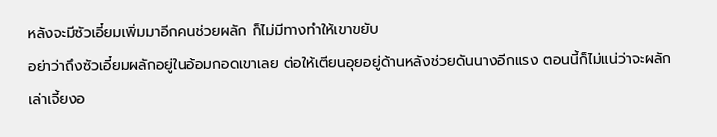หลังจะมีซัวเอี๋ยมเพิ่มมาอีกคนช่วยผลัก ก็ไม่มีทางทำให้เขาขยับ
อย่าว่าถึงซัวเอี๋ยมผลักอยู่ในอ้อมกอดเขาเลย ต่อให้เตียนอุยอยู่ด้านหลังช่วยดันนางอีกแรง ตอนนี้ก็ไม่แน่ว่าจะผลักเล่าเจี้ยงอ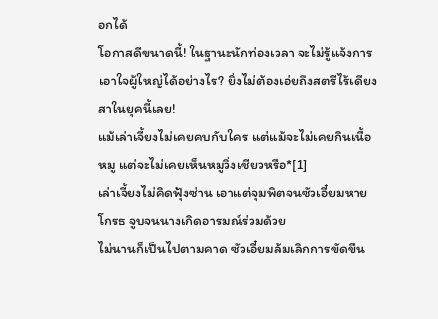อกได้
โอกาสดีขนาดนี้! ในฐานะนักท่องเวลา จะไม่รู้แจ้งการเอาใจผู้ใหญ่ได้อย่างไร? ยิ่งไม่ต้องเอ่ยถึงสตรีไร้เดียงสาในยุคนี้เลย!
แม้เล่าเจี้ยงไม่เคยคบกับใคร แต่แม้จะไม่เคยกินเนื้อหมู แต่จะไม่เคยเห็นหมูวิ่งเชียวหรือ*[1]
เล่าเจี้ยงไม่คิดฟุ้งซ่าน เอาแต่จุมพิตจนซัวเอี๋ยมหายโกรธ จูบจนนางเกิดอารมณ์ร่วมด้วย
ไม่นานก็เป็นไปตามคาด ซัวเอี๋ยมล้มเลิกการขัดขืน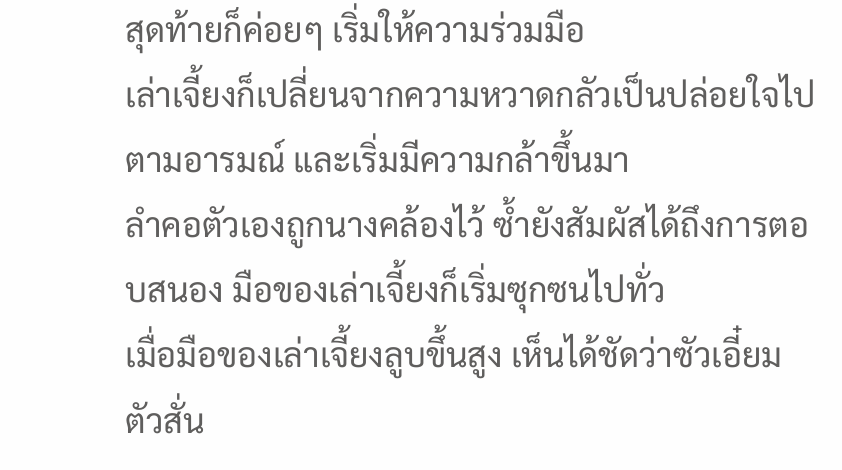สุดท้ายก็ค่อยๆ เริ่มให้ความร่วมมือ
เล่าเจี้ยงก็เปลี่ยนจากความหวาดกลัวเป็นปล่อยใจไปตามอารมณ์ และเริ่มมีความกล้าขึ้นมา
ลำคอตัวเองถูกนางคล้องไว้ ซ้ำยังสัมผัสได้ถึงการตอบสนอง มือของเล่าเจี้ยงก็เริ่มซุกซนไปทั่ว
เมื่อมือของเล่าเจี้ยงลูบขึ้นสูง เห็นได้ชัดว่าซัวเอี๋ยมตัวสั่น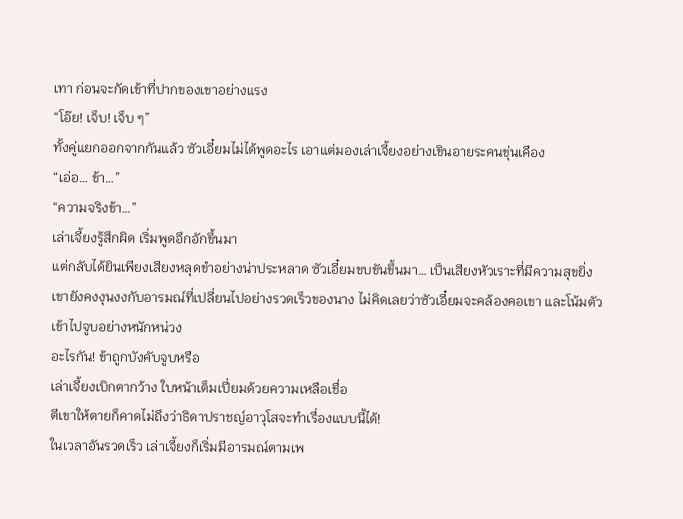เทา ก่อนจะกัดเข้าที่ปากของเขาอย่างแรง
“โอ๊ย! เจ็บ! เจ็บ ๆ”
ทั้งคู่แยกออกจากกันแล้ว ซัวเอี๋ยมไม่ได้พูดอะไร เอาแต่มองเล่าเจี้ยงอย่างเขินอายระคนขุ่นเคือง
“เอ่อ… ข้า…”
“ความจริงข้า…”
เล่าเจี้ยงรู้สึกผิด เริ่มพูดอึกอักขึ้นมา
แต่กลับได้ยินเพียงเสียงหลุดขำอย่างน่าประหลาด ซัวเอี๋ยมขบขันขึ้นมา… เป็นเสียงหัวเราะที่มีความสุขยิ่ง
เขายังคงงุนงงกับอารมณ์ที่เปลี่ยนไปอย่างรวดเร็วของนาง ไม่คิดเลยว่าซัวเอี๋ยมจะคล้องคอเขา และโน้มตัวเข้าไปจูบอย่างหนักหน่วง
อะไรกัน! ข้าถูกบังคับจูบหรือ
เล่าเจี้ยงเบิกตากว้าง ใบหน้าเต็มเปี่ยมด้วยความเหลือเชื่อ
ตีเขาให้ตายก็คาดไม่ถึงว่าธิดาปราชญ์อาวุโสจะทำเรื่องแบบนี้ได้!
ในเวลาอันรวดเร็ว เล่าเจี้ยงก็เริ่มมีอารมณ์ตามเพ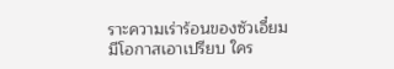ราะความเร่าร้อนของซัวเอี๋ยม
มีโอกาสเอาเปรียบ ใคร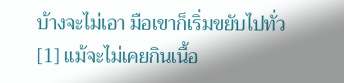บ้างจะไม่เอา มือเขาก็เริ่มขยับไปทั่ว
[1] แม้จะไม่เคยกินเนื้อ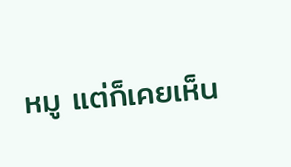หมู แต่ก็เคยเห็น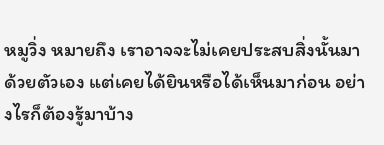หมูวิ่ง หมายถึง เราอาจจะไม่เคยประสบสิ่งนั้นมาด้วยตัวเอง แต่เคยได้ยินหรือได้เห็นมาก่อน อย่างไรก็ต้องรู้มาบ้าง